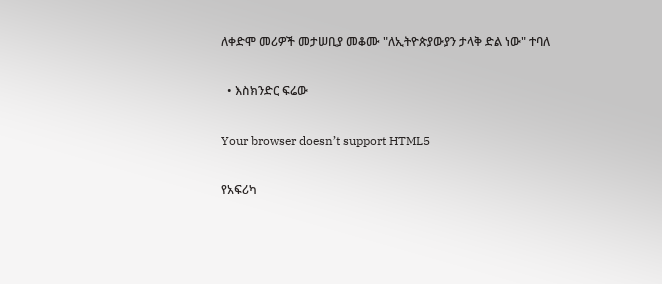ለቀድሞ መሪዎች መታሠቢያ መቆሙ "ለኢትዮጵያውያን ታላቅ ድል ነው" ተባለ

  • እስክንድር ፍሬው

Your browser doesn’t support HTML5

የአፍሪካ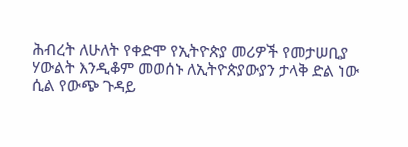ሕብረት ለሁለት የቀድሞ የኢትዮጵያ መሪዎች የመታሠቢያ ሃውልት እንዲቆም መወሰኑ ለኢትዮጵያውያን ታላቅ ድል ነው ሲል የውጭ ጉዳይ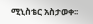ሚኒስቴር አስታወቀ፡፡